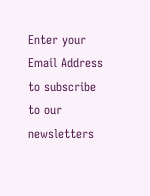Enter your Email Address to subscribe to our newsletters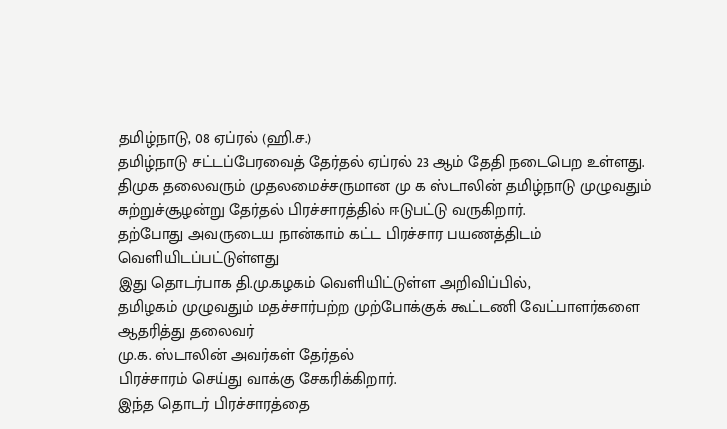தமிழ்நாடு, 08 ஏப்ரல் (ஹி.ச.)
தமிழ்நாடு சட்டப்பேரவைத் தேர்தல் ஏப்ரல் 23 ஆம் தேதி நடைபெற உள்ளது.
திமுக தலைவரும் முதலமைச்சருமான மு க ஸ்டாலின் தமிழ்நாடு முழுவதும் சுற்றுச்சூழன்று தேர்தல் பிரச்சாரத்தில் ஈடுபட்டு வருகிறார்.
தற்போது அவருடைய நான்காம் கட்ட பிரச்சார பயணத்திடம் வெளியிடப்பட்டுள்ளது
இது தொடர்பாக தி.மு.கழகம் வெளியிட்டுள்ள அறிவிப்பில்,
தமிழகம் முழுவதும் மதச்சார்பற்ற முற்போக்குக் கூட்டணி வேட்பாளர்களை ஆதரித்து தலைவர்
மு.க. ஸ்டாலின் அவர்கள் தேர்தல்
பிரச்சாரம் செய்து வாக்கு சேகரிக்கிறார்.
இந்த தொடர் பிரச்சாரத்தை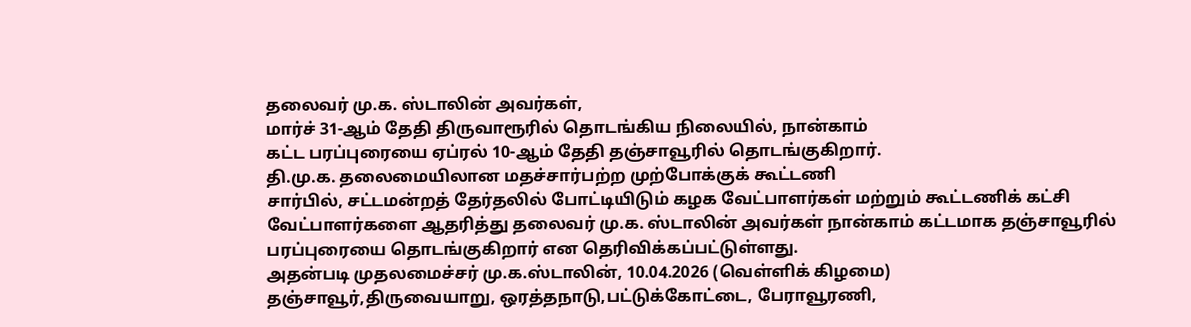தலைவர் மு.க. ஸ்டாலின் அவர்கள்,
மார்ச் 31-ஆம் தேதி திருவாரூரில் தொடங்கிய நிலையில், நான்காம்
கட்ட பரப்புரையை ஏப்ரல் 10-ஆம் தேதி தஞ்சாவூரில் தொடங்குகிறார்.
தி.மு.க. தலைமையிலான மதச்சார்பற்ற முற்போக்குக் கூட்டணி
சார்பில், சட்டமன்றத் தேர்தலில் போட்டியிடும் கழக வேட்பாளர்கள் மற்றும் கூட்டணிக் கட்சி வேட்பாளர்களை ஆதரித்து தலைவர் மு.க. ஸ்டாலின் அவர்கள் நான்காம் கட்டமாக தஞ்சாவூரில் பரப்புரையை தொடங்குகிறார் என தெரிவிக்கப்பட்டுள்ளது.
அதன்படி முதலமைச்சர் மு.க.ஸ்டாலின், 10.04.2026 (வெள்ளிக் கிழமை) தஞ்சாவூர்,திருவையாறு, ஒரத்தநாடு,பட்டுக்கோட்டை, பேராவூரணி,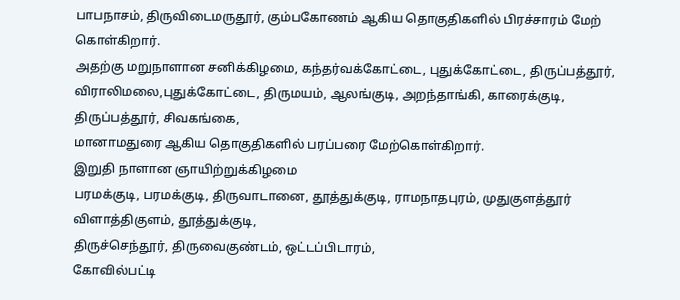பாபநாசம், திருவிடைமருதூர், கும்பகோணம் ஆகிய தொகுதிகளில் பிரச்சாரம் மேற் கொள்கிறார்.
அதற்கு மறுநாளான சனிக்கிழமை, கந்தர்வக்கோட்டை, புதுக்கோட்டை, திருப்பத்தூர், விராலிமலை,புதுக்கோட்டை, திருமயம், ஆலங்குடி, அறந்தாங்கி, காரைக்குடி, திருப்பத்தூர், சிவகங்கை,
மானாமதுரை ஆகிய தொகுதிகளில் பரப்பரை மேற்கொள்கிறார்.
இறுதி நாளான ஞாயிற்றுக்கிழமை
பரமக்குடி, பரமக்குடி, திருவாடானை, தூத்துக்குடி, ராமநாதபுரம், முதுகுளத்தூர்
விளாத்திகுளம், தூத்துக்குடி,
திருச்செந்தூர், திருவைகுண்டம், ஒட்டப்பிடாரம்,
கோவில்பட்டி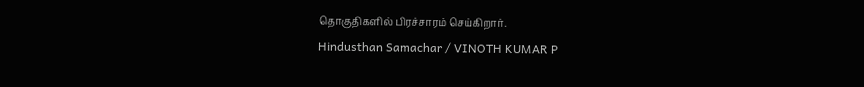தொகுதிகளில் பிரச்சாரம் செய்கிறார்.
Hindusthan Samachar / VINOTH KUMAR P